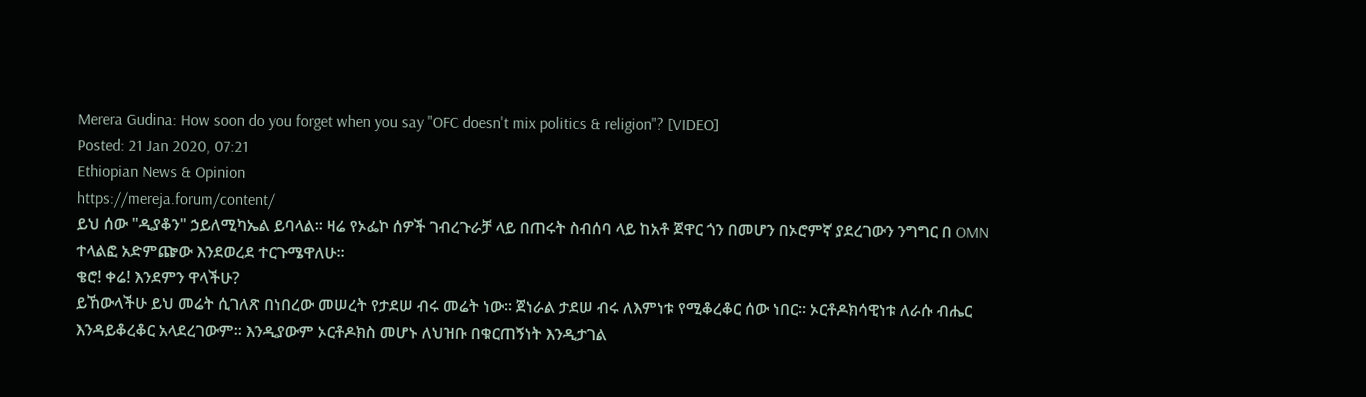Merera Gudina: How soon do you forget when you say "OFC doesn't mix politics & religion"? [VIDEO]
Posted: 21 Jan 2020, 07:21
Ethiopian News & Opinion
https://mereja.forum/content/
ይህ ሰው "ዲያቆን" ኃይለሚካኤል ይባላል። ዛሬ የኦፌኮ ሰዎች ገብረጉራቻ ላይ በጠሩት ስብሰባ ላይ ከአቶ ጀዋር ጎን በመሆን በኦሮምኛ ያደረገውን ንግግር በ OMN ተላልፎ አድምጬው እንደወረደ ተርጉሜዋለሁ።
ቄሮ! ቀሬ! እንደምን ዋላችሁ?
ይኸውላችሁ ይህ መሬት ሲገለጽ በነበረው መሠረት የታደሠ ብሩ መሬት ነው። ጀነራል ታደሠ ብሩ ለእምነቱ የሚቆረቆር ሰው ነበር። ኦርቶዶክሳዊነቱ ለራሱ ብሔር እንዳይቆረቆር አላደረገውም። እንዲያውም ኦርቶዶክስ መሆኑ ለህዝቡ በቁርጠኝነት እንዲታገል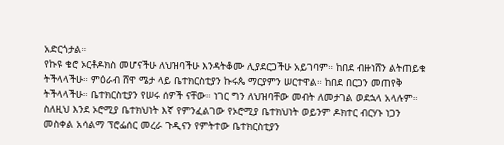አድርጎታል።
የኩዩ ቄሮ ኦርቶዶክስ መሆናችሁ ለህዝባችሁ እንዳትቆሙ ሊያደርጋችሁ አይገባም። ከበደ ብዙነሸን ልትጠይቁ ትችላላችሁ። ምዕራብ ሸዋ ሜታ ላይ ቤተክርስቲያን ኩሩጴ ማርያምን ሠርተዋል። ከበደ በርጋን መጠየቅ ትችላላችሁ። ቤተክርስቲያን የሠሩ ሰዎች ናቸው። ነገር ግን ለህዝባቸው መብት ለመታገል ወደኋላ አላሉም።
ስለዚህ እንደ ኦሮሚያ ቤተክህነት እኛ የምንፈልገው የኦሮሚያ ቤተክህነት ወይንም ዶክተር ብርሃኑ ነጋን መስቀል አሳልማ ፕሮፌሰር መረራ ጉዲናን የምትተው ቤተክርስቲያን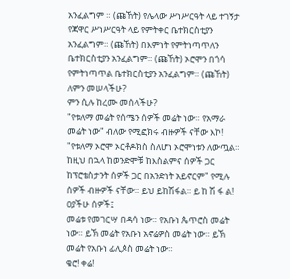አንፈልግም ። (ጩኸት) የሌላው ሥነሥርዓት ላይ ተገኝታ የጃዋር ሥነሥርዓት ላይ የምትቀር ቤተክርስቲያን አንፈልግም። (ጩኸት) በእምነት የምትነጣጥለን ቤተክርስቲያን አንፈልግም። (ጩኸት) ኦሮሞን በጎሳ የምትነጣጥል ቤተክርስቲያን አንፈልግም። (ጩኸት)
ለምን መሠላችሁ?
ምን ሲሉ ከረሙ መሰላችሁ?
"የቱለማ መሬት የሰሜን ሰዎች መሬት ነው። የአማራ መሬት ነው" ብለው የሚፎክሩ ብዙዎች ናቸው እኮ! "የቱለማ ኦሮሞ ኦርቶዶክስ ስለሆነ ኦሮሞነቱን ለውጧል። ከዚህ በኋላ ከወንድሞቹ ከእስልምና ሰዎች ጋር ከፕሮቴስታንት ሰዎች ጋር በአንድነት አይኖርም" የሚሉ ሰዎች ብዙዎች ናቸው። ይህ ይከሽፋል። ይ ከ ሽ ፋ ል!
ዐያችሁ ሰዎች፤
መሬቱ የመገርሣ በዳሳ ነው። የአቡነ ጴጥሮስ መሬት ነው። ይኽ መሬት የአቡነ አኖሬዎስ መሬት ነው። ይኽ መሬት የአቡነ ፊሊጶስ መሬት ነው።
ቄሮ! ቀሬ!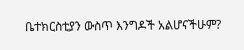ቤተክርስቲያን ውስጥ እንግዶች አልሆናችሁም?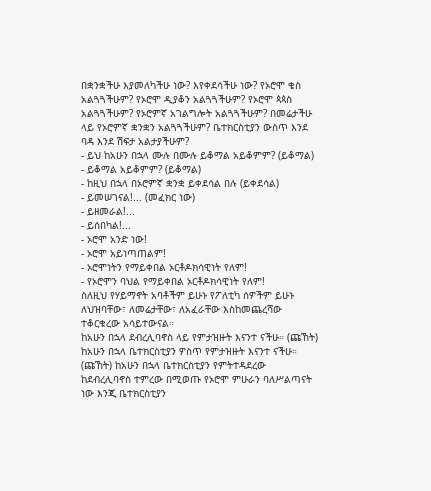በቋንቋችሁ እያመለካችሁ ነው? እየቀደሳችሁ ነው? የኦሮሞ ቄስ አልጓጓችሁም? የኦሮሞ ዲያቆን አልጓጓችሁም? የኦሮሞ ጳጳስ አልጓጓችሁም? የኦሮምኛ አገልግሎት አልጓጓችሁም? በመሬታችሁ ላይ የኦሮምኛ ቋንቋን አልጓጓችሁም? ቤተክርስቲያን ውስጥ እንደ ባዳ እንደ ሽፍታ አልታያችሁም?
- ይህ ከአሁን በኋላ ሙሉ በሙሉ ይቆማል አይቆምም? (ይቆማል)
- ይቆማል አይቆምም? (ይቆማል)
- ከዚህ በኋላ በኦሮምኛ ቋንቋ ይቀደሳል በሉ (ይቀደሳል)
- ይመሠገናል!... (መፈክር ነው)
- ይዘመራል!...
- ይሰበካል!...
- ኦሮሞ አንድ ነው!
- ኦሮሞ አይነጣጠልም!
- ኦሮሞነትን የማይቀበል ኦርቶዶክሳዊነት የለም!
- የኦሮሞን ባህል የማይቀበል ኦርቶዶክሳዊነት የለም!
ስለዚህ የሃይማኖት አባቶችም ይሁኑ የፖለቲካ ሰዎችም ይሁኑ ለህዝባቸው፣ ለመሬታቸው፣ ለአፈራቸው እስከመጨረሻው ተቆርቁረው አሳይተውናል።
ከአሁን በኋላ ደብረሊባኖስ ላይ የምታዝዙት እናንተ ናችሁ። (ጩኸት) ከአሁን በኋላ ቤተክርስቲያን ዎስጥ የምታዝዙት እናንተ ናችሁ። (ጩኸት) ከአሁን በኋላ ቤተክርስቲያን የምትተዳደረው ከደብረሊባኖስ ተምረው በሚወጡ የኦሮሞ ምሁራን ባለሥልጣናት ነው እንጂ ቤተክርስቲያን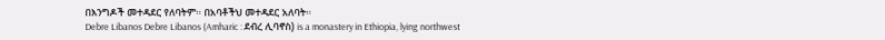በእንግዶች መተዳደር የለባትም። በአባቶችህ መተዳደር አለባት።
Debre Libanos Debre Libanos (Amharic : ደብረ ሊባኖስ) is a monastery in Ethiopia, lying northwest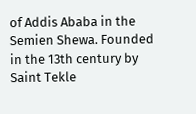of Addis Ababa in the Semien Shewa. Founded in the 13th century by Saint Tekle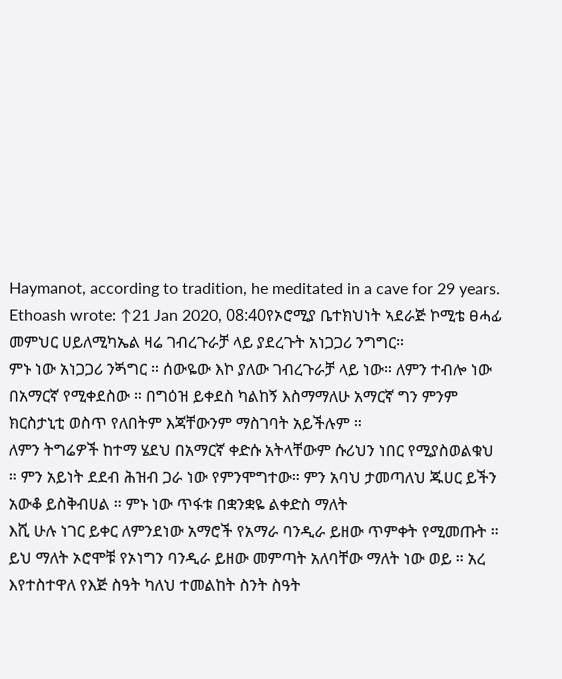Haymanot, according to tradition, he meditated in a cave for 29 years.
Ethoash wrote: ↑21 Jan 2020, 08:40የኦሮሚያ ቤተክህነት ኣደራጅ ኮሚቴ ፀሓፊ መምህር ሀይለሚካኤል ዛሬ ገብረጉራቻ ላይ ያደረጉት አነጋጋሪ ንግግር።
ምኑ ነው አነጋጋሪ ንጝግር ። ሰውዬው እኮ ያለው ገብረጉራቻ ላይ ነው። ለምን ተብሎ ነው በአማርኛ የሚቀደስው ። በግዕዝ ይቀደስ ካልከኝ እስማማለሁ አማርኛ ግን ምንም ክርስታኒቲ ወስጥ የለበትም እጃቸውንም ማስገባት አይችሉም ።
ለምን ትግሬዎች ከተማ ሄደህ በአማርኛ ቀድሱ አትላቸውም ሱሪህን ነበር የሚያስወልቁህ ። ምን አይነት ደደብ ሕዝብ ጋራ ነው የምንሞግተው። ምን አባህ ታመጣለህ ጁሀር ይችን አውቆ ይስቅብሀል ። ምኑ ነው ጥፋቱ በቋንቋዬ ልቀድስ ማለት
እሺ ሁሉ ነገር ይቀር ለምንደነው አማሮች የአማራ ባንዲራ ይዘው ጥምቀት የሚመጡት ። ይህ ማለት ኦሮሞቹ የኦነግን ባንዲራ ይዘው መምጣት አለባቸው ማለት ነው ወይ ። አረ እየተስተዋለ የእጅ ስዓት ካለህ ተመልከት ስንት ስዓት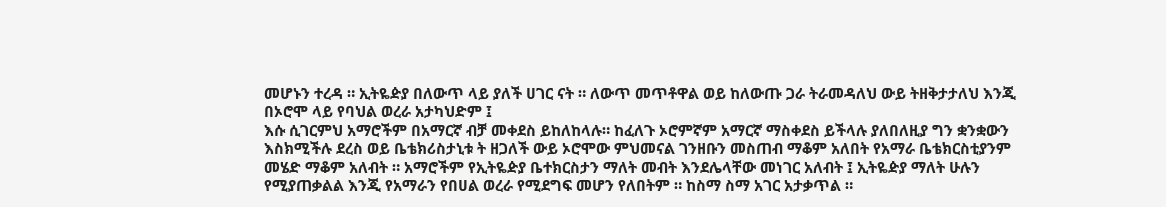መሆኑን ተረዳ ። ኢትዬዽያ በለውጥ ላይ ያለች ሀገር ናት ። ለውጥ መጥቶዋል ወይ ከለውጡ ጋራ ትራመዳለህ ውይ ትዘቅታታለህ እንጂ በኦሮሞ ላይ የባህል ወረራ አታካህድም ፤
እሱ ሲገርምህ አማሮችም በአማርኛ ብቻ መቀደስ ይከለከላሉ። ከፈለጉ ኦሮምኛም አማርኛ ማስቀደስ ይችላሉ ያለበለዚያ ግን ቋንቋውን እስክሚችሉ ደረስ ወይ ቤቴክሪስታኒቱ ት ዘጋለች ውይ ኦሮሞው ምህመናል ገንዘቡን መስጠብ ማቆም አለበት የአማራ ቤቴክርስቲያንም መሄድ ማቆም አለብት ። አማሮችም የኢትዬዽያ ቤተክርስታን ማለት መብት እንደሌላቸው መነገር አለብት ፤ ኢትዬዽያ ማለት ሁሉን የሚያጠቃልል እንጂ የአማራን የበሀል ወረራ የሚደግፍ መሆን የለበትም ። ከስማ ስማ አገር አታቃጥል ።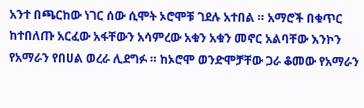አንተ በጫርከው ነገር ሰው ሲሞት ኦሮሞቹ ገደሉ አተበል ። አማሮች በቁጥር ከተበለጡ አርፈው አፋቸውን አሳምረው አቁን አቁን መኖር አልባቸው እንኮን የአማራን የበሀል ወረራ ሊደግፉ ። ከኦሮሞ ወንድሞቻቸው ጋራ ቆመው የአማራን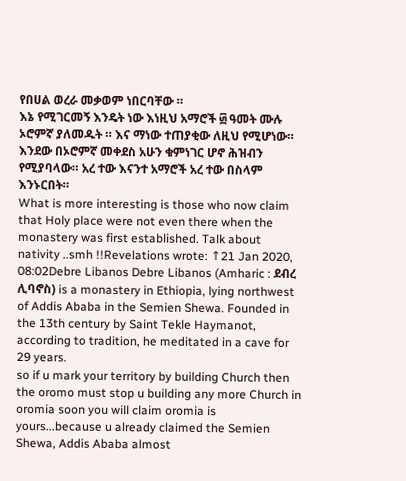የበሀል ወረራ መቃወም ነበርባቸው ።
እኔ የሚገርመኝ እንዴት ነው እነዚህ አማሮች ፴ ዓመት ሙሉ ኦሮምኛ ያለመዱት ። እና ማነው ተጠያቂው ለዚህ የሚሆነው። እንደው በኦሮምኛ መቀደስ አሁን ቁምነገር ሆኖ ሕዝብን የሚያባላው። አረ ተው እናንተ አማሮች አረ ተው በስላም እንኑርበት።
What is more interesting is those who now claim that Holy place were not even there when the monastery was first established. Talk about nativity ..smh !!Revelations wrote: ↑21 Jan 2020, 08:02Debre Libanos Debre Libanos (Amharic : ደብረ ሊባኖስ) is a monastery in Ethiopia, lying northwest of Addis Ababa in the Semien Shewa. Founded in the 13th century by Saint Tekle Haymanot, according to tradition, he meditated in a cave for 29 years.
so if u mark your territory by building Church then the oromo must stop u building any more Church in oromia soon you will claim oromia is yours...because u already claimed the Semien Shewa, Addis Ababa almost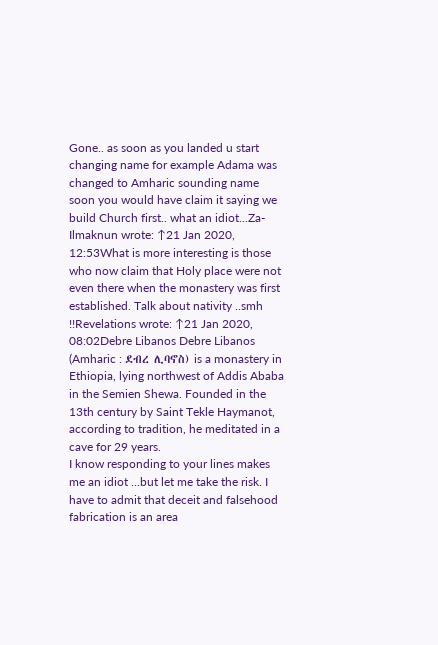Gone.. as soon as you landed u start changing name for example Adama was changed to Amharic sounding name soon you would have claim it saying we build Church first.. what an idiot...Za-Ilmaknun wrote: ↑21 Jan 2020, 12:53What is more interesting is those who now claim that Holy place were not even there when the monastery was first established. Talk about nativity ..smh !!Revelations wrote: ↑21 Jan 2020, 08:02Debre Libanos Debre Libanos (Amharic : ደብረ ሊባኖስ) is a monastery in Ethiopia, lying northwest of Addis Ababa in the Semien Shewa. Founded in the 13th century by Saint Tekle Haymanot, according to tradition, he meditated in a cave for 29 years.
I know responding to your lines makes me an idiot ...but let me take the risk. I have to admit that deceit and falsehood fabrication is an area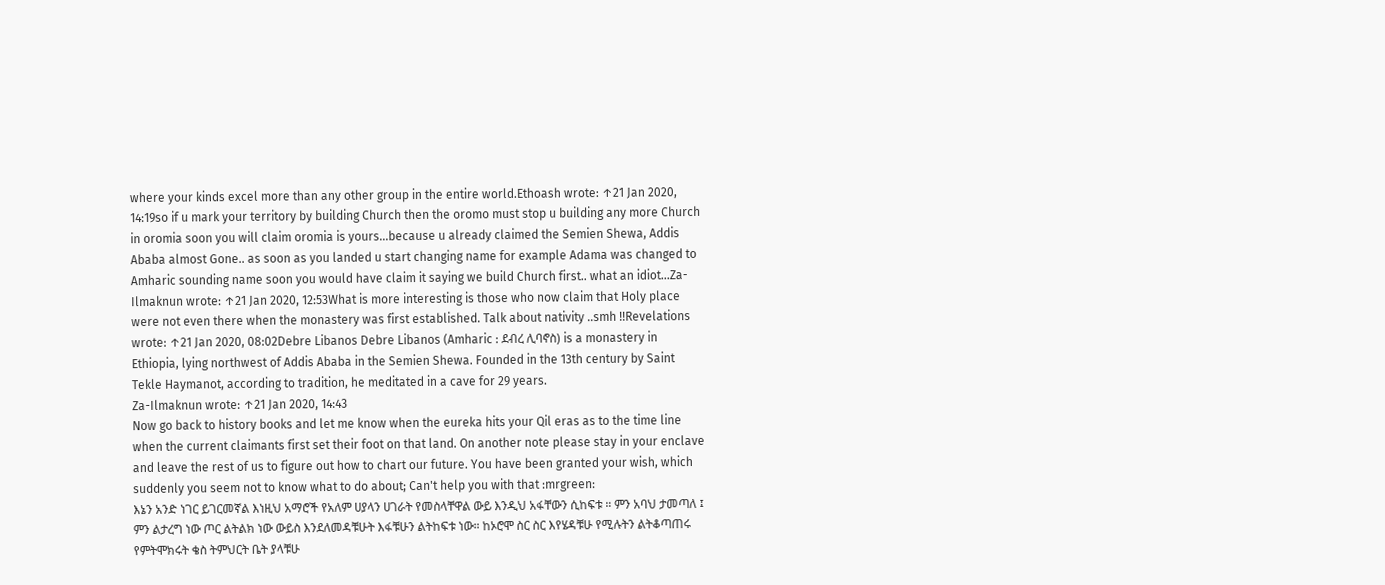where your kinds excel more than any other group in the entire world.Ethoash wrote: ↑21 Jan 2020, 14:19so if u mark your territory by building Church then the oromo must stop u building any more Church in oromia soon you will claim oromia is yours...because u already claimed the Semien Shewa, Addis Ababa almost Gone.. as soon as you landed u start changing name for example Adama was changed to Amharic sounding name soon you would have claim it saying we build Church first.. what an idiot...Za-Ilmaknun wrote: ↑21 Jan 2020, 12:53What is more interesting is those who now claim that Holy place were not even there when the monastery was first established. Talk about nativity ..smh !!Revelations wrote: ↑21 Jan 2020, 08:02Debre Libanos Debre Libanos (Amharic : ደብረ ሊባኖስ) is a monastery in Ethiopia, lying northwest of Addis Ababa in the Semien Shewa. Founded in the 13th century by Saint Tekle Haymanot, according to tradition, he meditated in a cave for 29 years.
Za-Ilmaknun wrote: ↑21 Jan 2020, 14:43
Now go back to history books and let me know when the eureka hits your Qil eras as to the time line when the current claimants first set their foot on that land. On another note please stay in your enclave and leave the rest of us to figure out how to chart our future. You have been granted your wish, which suddenly you seem not to know what to do about; Can't help you with that :mrgreen:
እኔን አንድ ነገር ይገርመኛል እነዚህ አማሮች የአለም ሀያላን ሀገራት የመስላቸዋል ውይ እንዲህ አፋቸውን ሲከፍቱ ። ምን አባህ ታመጣለ ፤ ምን ልታረግ ነው ጦር ልትልክ ነው ውይስ እንደለመዳቹሁት እፋቹሁን ልትከፍቱ ነው። ከኦሮሞ ስር ስር እየሄዳቹሁ የሚሉትን ልትቆጣጠሩ የምትሞክሩት ቄስ ትምህርት ቤት ያላቹሁ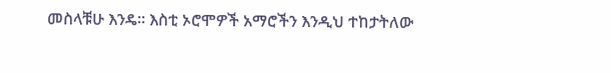መስላቹሁ እንዴ። እስቲ ኦሮሞዎች አማሮችን እንዲህ ተከታትለው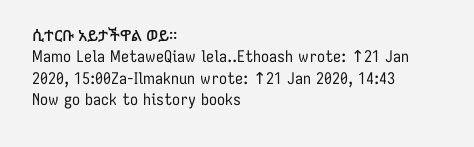ሲተርቡ አይታችዋል ወይ።
Mamo Lela MetaweQiaw lela..Ethoash wrote: ↑21 Jan 2020, 15:00Za-Ilmaknun wrote: ↑21 Jan 2020, 14:43
Now go back to history books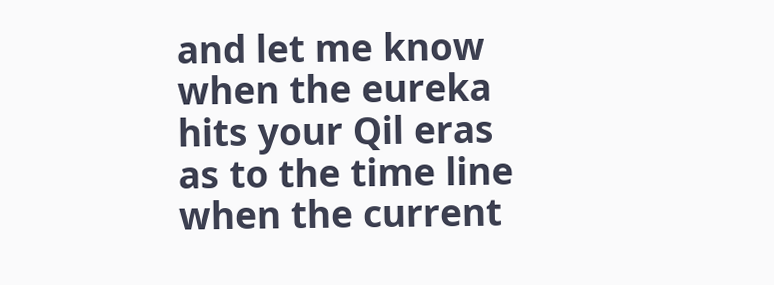and let me know when the eureka hits your Qil eras as to the time line when the current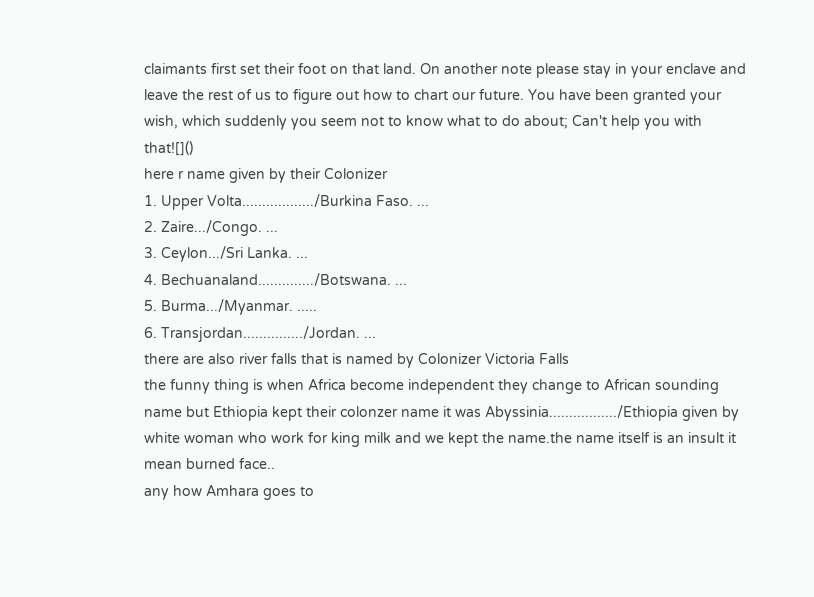claimants first set their foot on that land. On another note please stay in your enclave and leave the rest of us to figure out how to chart our future. You have been granted your wish, which suddenly you seem not to know what to do about; Can't help you with that![]()
here r name given by their Colonizer
1. Upper Volta................../Burkina Faso. ...
2. Zaire.../Congo. ...
3. Ceylon.../Sri Lanka. ...
4. Bechuanaland............../Botswana. ...
5. Burma.../Myanmar. .....
6. Transjordan.............../Jordan. ...
there are also river falls that is named by Colonizer Victoria Falls
the funny thing is when Africa become independent they change to African sounding name but Ethiopia kept their colonzer name it was Abyssinia................./Ethiopia given by white woman who work for king milk and we kept the name.the name itself is an insult it mean burned face..
any how Amhara goes to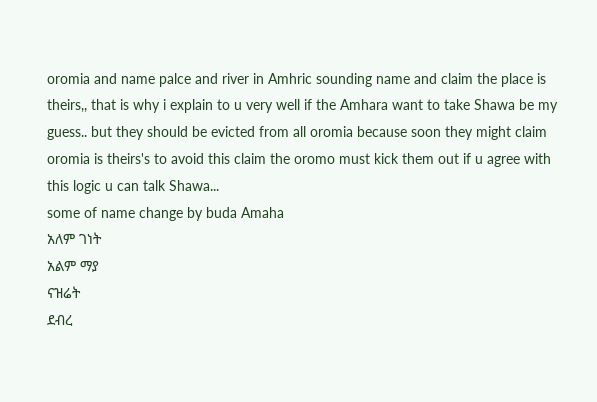oromia and name palce and river in Amhric sounding name and claim the place is theirs,, that is why i explain to u very well if the Amhara want to take Shawa be my guess.. but they should be evicted from all oromia because soon they might claim oromia is theirs's to avoid this claim the oromo must kick them out if u agree with this logic u can talk Shawa...
some of name change by buda Amaha
አለም ገነት
አልም ማያ
ናዝሬት
ደብረ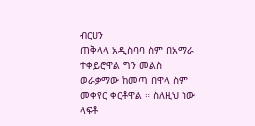ብርሀን
ጠቅላላ አዲስባባ ስም በአማራ ተቀይሮዋል ግን መልስ ወራቃማው ከመጣ በዋላ ስም መቀየር ቀርቶዋል ። ስለዚህ ነው ላፍቶ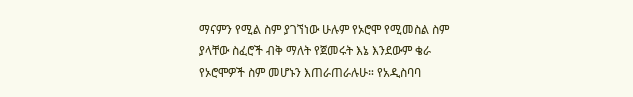ማናምን የሚል ስም ያገኘነው ሁሉም የኦሮሞ የሚመስል ስም ያላቸው ስፈሮች ብቅ ማለት የጀመሩት እኔ እንደውም ቄራ የኦሮሞዎች ስም መሆኑን እጠራጠራሉሁ። የአዲስባባ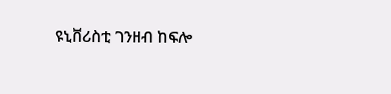ዩኒቨሪስቲ ገንዘብ ከፍሎ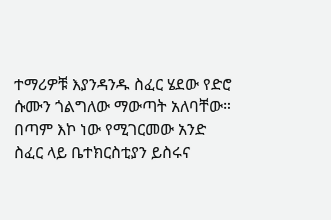ተማሪዎቹ እያንዳንዱ ስፈር ሄደው የድሮ ሱሙን ጎልግለው ማውጣት አለባቸው።
በጣም እኮ ነው የሚገርመው አንድ ስፈር ላይ ቤተክርስቲያን ይስሩና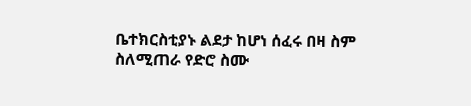ቤተክርስቲያኑ ልደታ ከሆነ ሰፈሩ በዛ ስም ስለሚጠራ የድሮ ስሙ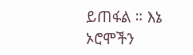ይጠፋል ። እኔ ኦሮሞችን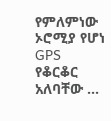የምለምነው ኦሮሚያ የሆነ GPS የቆርቆር አለባቸው ...